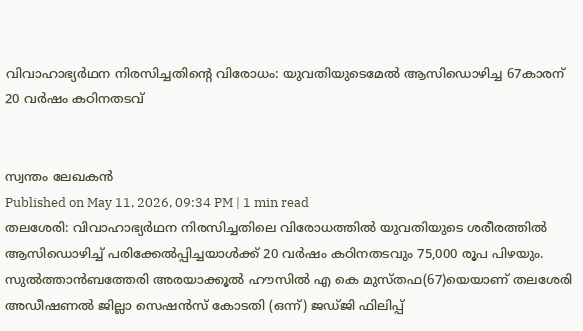വിവാഹാഭ്യർഥന നിരസിച്ചതിന്റെ വിരോധം: യുവതിയുടെമേൽ ആസിഡൊഴിച്ച 67കാരന് 20 വർഷം കഠിനതടവ്


സ്വന്തം ലേഖകൻ
Published on May 11, 2026, 09:34 PM | 1 min read
തലശേരി: വിവാഹാഭ്യർഥന നിരസിച്ചതിലെ വിരോധത്തിൽ യുവതിയുടെ ശരീരത്തിൽ ആസിഡൊഴിച്ച് പരിക്കേൽപ്പിച്ചയാൾക്ക് 20 വർഷം കഠിനതടവും 75,000 രൂപ പിഴയും. സുൽത്താൻബത്തേരി അരയാക്കൂൽ ഹൗസിൽ എ കെ മുസ്തഫ(67)യെയാണ് തലശേരി അഡീഷണൽ ജില്ലാ സെഷൻസ് കോടതി (ഒന്ന്) ജഡ്ജി ഫിലിപ്പ്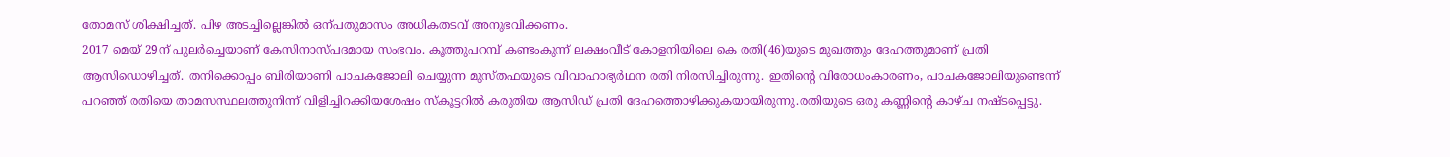തോമസ് ശിക്ഷിച്ചത്. പിഴ അടച്ചില്ലെങ്കിൽ ഒന്പതുമാസം അധികതടവ് അനുഭവിക്കണം.
2017 മെയ് 29ന് പുലർച്ചെയാണ് കേസിനാസ്പദമായ സംഭവം. കൂത്തുപറമ്പ് കണ്ടംകുന്ന് ലക്ഷംവീട് കോളനിയിലെ കെ രതി(46)യുടെ മുഖത്തും ദേഹത്തുമാണ് പ്രതി ആസിഡൊഴിച്ചത്. തനിക്കൊപ്പം ബിരിയാണി പാചകജോലി ചെയ്യുന്ന മുസ്തഫയുടെ വിവാഹാഭ്യർഥന രതി നിരസിച്ചിരുന്നു. ഇതിന്റെ വിരോധംകാരണം, പാചകജോലിയുണ്ടെന്ന് പറഞ്ഞ് രതിയെ താമസസ്ഥലത്തുനിന്ന് വിളിച്ചിറക്കിയശേഷം സ്കൂട്ടറിൽ കരുതിയ ആസിഡ് പ്രതി ദേഹത്തൊഴിക്കുകയായിരുന്നു.രതിയുടെ ഒരു കണ്ണിന്റെ കാഴ്ച നഷ്ടപ്പെട്ടു.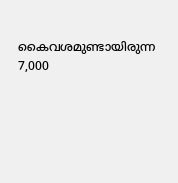കൈവശമുണ്ടായിരുന്ന 7,000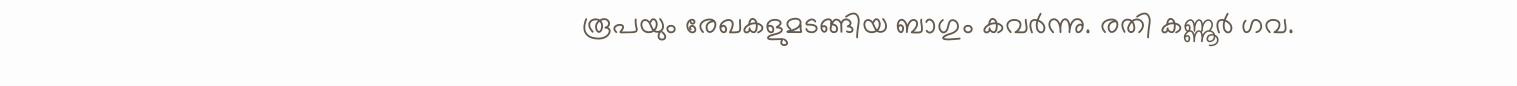രൂപയും രേഖകളുമടങ്ങിയ ബാഗും കവർന്നു. രതി കണ്ണൂർ ഗവ.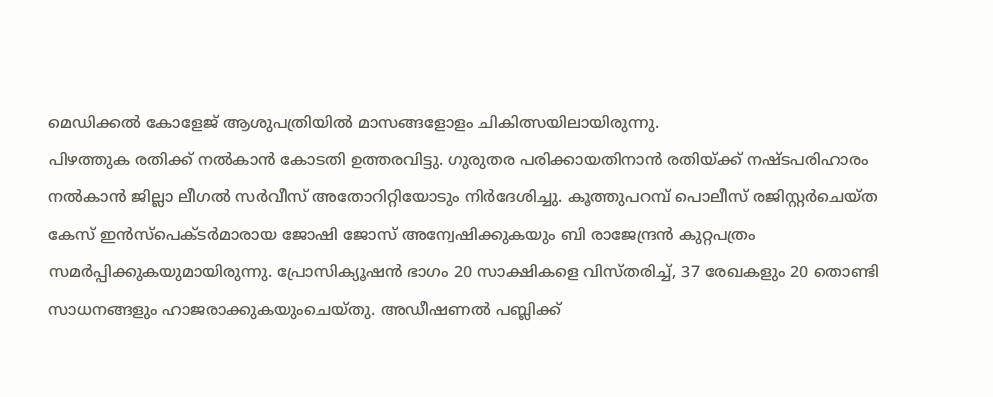മെഡിക്കൽ കോളേജ് ആശുപത്രിയിൽ മാസങ്ങളോളം ചികിത്സയിലായിരുന്നു.
പിഴത്തുക രതിക്ക് നൽകാൻ കോടതി ഉത്തരവിട്ടു. ഗുരുതര പരിക്കായതിനാൻ രതിയ്ക്ക് നഷ്ടപരിഹാരം നൽകാൻ ജില്ലാ ലീഗൽ സർവീസ് അതോറിറ്റിയോടും നിർദേശിച്ചു. കൂത്തുപറമ്പ് പൊലീസ് രജിസ്റ്റർചെയ്ത കേസ് ഇൻസ്പെക്ടർമാരായ ജോഷി ജോസ് അന്വേഷിക്കുകയും ബി രാജേന്ദ്രൻ കുറ്റപത്രം സമർപ്പിക്കുകയുമായിരുന്നു. പ്രോസിക്യൂഷൻ ഭാഗം 20 സാക്ഷികളെ വിസ്തരിച്ച്, 37 രേഖകളും 20 തൊണ്ടി സാധനങ്ങളും ഹാജരാക്കുകയുംചെയ്തു. അഡീഷണൽ പബ്ലിക്ക്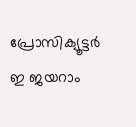പ്രോസിക്യൂട്ടർ ഇ ജയറാം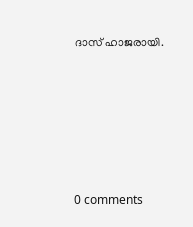ദാസ് ഹാജരായി.










0 comments